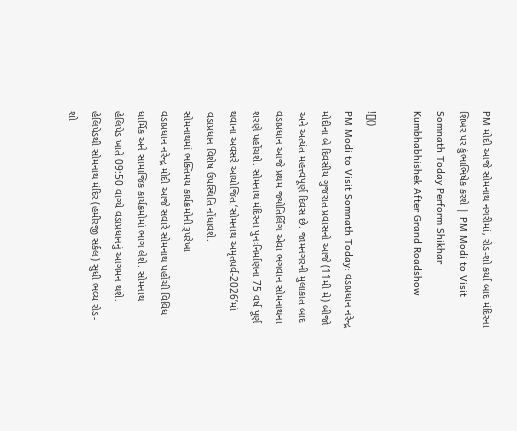PM મોદી આજે સોમનાથ નગરીમાં, રોડ-શો કર્યા બાદ મંદિરના શિખર પર કુંભાભિષેક કરશે | PM Modi to Visit Somnath Today Perform Shikhar Kumbhabhishek After Grand Roadshow

![]()
PM Modi to Visit Somnath Today: વડાપ્રધાન નરેન્દ્ર મોદીના બે દિવસીય ગુજરાત પ્રવાસનો આજે (11મી મે) બીજો અને અત્યંત મહત્ત્વપૂર્ણ દિવસ છે. જામનગરની મુલાકાત બાદ વડાપ્રધાન આજે પ્રથમ જ્યોતિર્લિંગ એવા ભગવાન સોમનાથના શરણે પહોંચશે. સોમનાથ મંદિરના પુનઃનિર્માણના 75 વર્ષ પૂર્ણ થવાના અવસરે આયોજિત ‘સોમનાથ અમૃતપર્વ-2026’માં વડાપ્રધાન વિશેષ ઉપસ્થિતિ નોંધાવશે.
સોમનાથમાં ભક્તિમય કાર્યક્રમોની રૂપરેખા
વડાપ્રધાન નરેન્દ્ર મોદી આજે સવારે સોમનાથ પહોંચી વિવિધ ધાર્મિક અને સામાજિક કાર્યક્રમોમાં ભાગ લેશે. સોમનાથ હેલિપેડ ખાતે 09:50 વાગ્યે વડાપ્રધાનનું આગમન થશે. હેલિપેડથી સોમનાથ મંદિર (હમીરજી સર્કલ) સુધી ભવ્ય રોડ-શો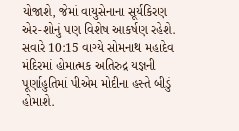યોજાશે, જેમાં વાયુસેનાના સૂર્યકિરણ એર-શોનું પણ વિશેષ આકર્ષણ રહેશે.
સવારે 10:15 વાગ્યે સોમનાથ મહાદેવ મંદિરમાં હોમાત્મક અતિરુદ્ર યજ્ઞની પૂર્ણાહુતિમાં પીએમ મોદીના હસ્તે બીડું હોમાશે.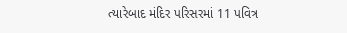ત્યારેબાદ મંદિર પરિસરમાં 11 પવિત્ર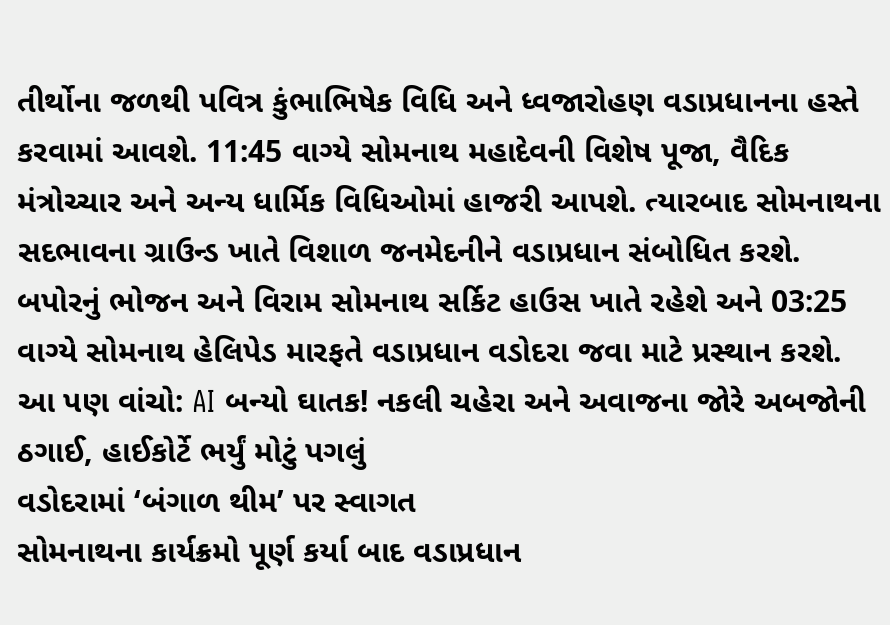તીર્થોના જળથી પવિત્ર કુંભાભિષેક વિધિ અને ધ્વજારોહણ વડાપ્રધાનના હસ્તે કરવામાં આવશે. 11:45 વાગ્યે સોમનાથ મહાદેવની વિશેષ પૂજા, વૈદિક મંત્રોચ્ચાર અને અન્ય ધાર્મિક વિધિઓમાં હાજરી આપશે. ત્યારબાદ સોમનાથના સદભાવના ગ્રાઉન્ડ ખાતે વિશાળ જનમેદનીને વડાપ્રધાન સંબોધિત કરશે. બપોરનું ભોજન અને વિરામ સોમનાથ સર્કિટ હાઉસ ખાતે રહેશે અને 03:25 વાગ્યે સોમનાથ હેલિપેડ મારફતે વડાપ્રધાન વડોદરા જવા માટે પ્રસ્થાન કરશે.
આ પણ વાંચો: AI બન્યો ઘાતક! નકલી ચહેરા અને અવાજના જોરે અબજોની ઠગાઈ, હાઈકોર્ટે ભર્યું મોટું પગલું
વડોદરામાં ‘બંગાળ થીમ’ પર સ્વાગત
સોમનાથના કાર્યક્રમો પૂર્ણ કર્યા બાદ વડાપ્રધાન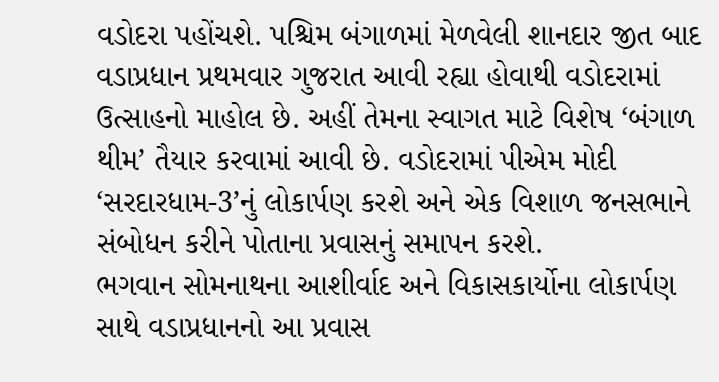વડોદરા પહોંચશે. પશ્ચિમ બંગાળમાં મેળવેલી શાનદાર જીત બાદ વડાપ્રધાન પ્રથમવાર ગુજરાત આવી રહ્યા હોવાથી વડોદરામાં ઉત્સાહનો માહોલ છે. અહીં તેમના સ્વાગત માટે વિશેષ ‘બંગાળ થીમ’ તૈયાર કરવામાં આવી છે. વડોદરામાં પીએમ મોદી ‘સરદારધામ-3’નું લોકાર્પણ કરશે અને એક વિશાળ જનસભાને સંબોધન કરીને પોતાના પ્રવાસનું સમાપન કરશે.
ભગવાન સોમનાથના આશીર્વાદ અને વિકાસકાર્યોના લોકાર્પણ સાથે વડાપ્રધાનનો આ પ્રવાસ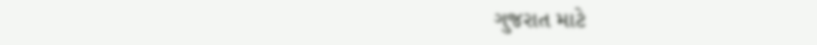ગુજરાત માટે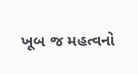ખૂબ જ મહત્વનો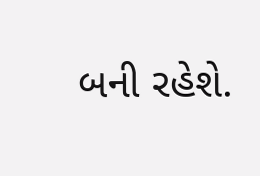બની રહેશે.